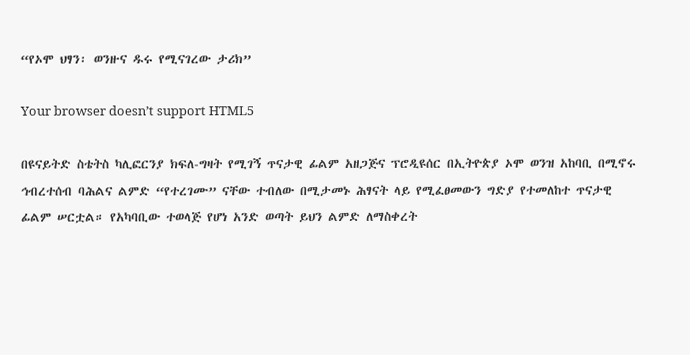“የኦሞ ህፃን፡ ወንዙና ዱሩ የሚናገረው ታሪክ”

Your browser doesn’t support HTML5

በዩናይትድ ስቴትስ ካሊፎርንያ ክፍለ-ግዛት የሚገኝ ጥናታዊ ፊልም አዘጋጅና ፕሮዲዩሰር በኢትዮጵያ ኦሞ ወንዝ አከባቢ በሚኖሩ ኅብረተሰብ ባሕልና ልምድ “የተረገሙ” ናቸው ተብለው በሚታመኑ ሕፃናት ላይ የሚፈፀመውን ግድያ የተመለከተ ጥናታዊ ፊልም ሠርቷል። የአካባቢው ተወላጅ የሆነ አንድ ወጣት ይህን ልምድ ለማስቀረት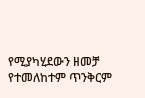የሚያካሂደውን ዘመቻ የተመለከተም ጥንቅርም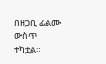በዘጋቢ ፊልሙ ውስጥ ተካቷል።